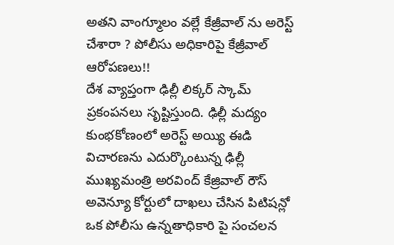అతని వాంగ్మూలం వల్లే కేజ్రీవాల్ ను అరెస్ట్ చేశారా ? పోలీసు అధికారిపై కేజ్రీవాల్ ఆరోపణలు!!
దేశ వ్యాప్తంగా ఢిల్లీ లిక్కర్ స్కామ్ ప్రకంపనలు సృష్టిస్తుంది. ఢిల్లీ మద్యం కుంభకోణంలో అరెస్ట్ అయ్యి ఈడి విచారణను ఎదుర్కొంటున్న ఢిల్లీ ముఖ్యమంత్రి అరవింద్ కేజ్రివాల్ రౌస్ అవెన్యూ కోర్టులో దాఖలు చేసిన పిటిషన్లో ఒక పోలీసు ఉన్నతాధికారి పై సంచలన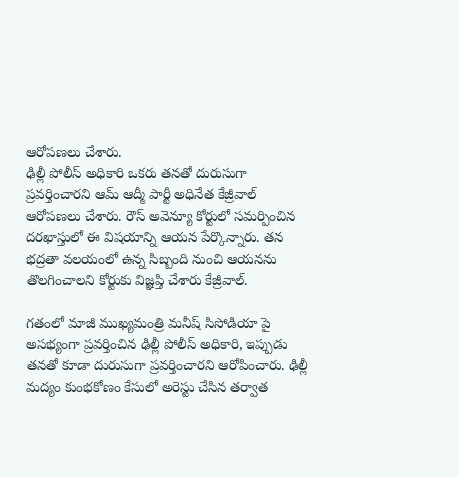ఆరోపణలు చేశారు.
ఢిల్లీ పోలీస్ అధికారి ఒకరు తనతో దురుసుగా ప్రవర్తించారని ఆమ్ ఆద్మీ పార్టీ అధినేత కేజ్రీవాల్ ఆరోపణలు చేశారు. రౌస్ అవెన్యూ కోర్టులో సమర్పించిన దరఖాస్తులో ఈ విషయాన్ని ఆయన పేర్కొన్నారు. తన భద్రతా వలయంలో ఉన్న సిబ్బంది నుంచి ఆయనను తొలగించాలని కోర్టుకు విజ్ఞప్తి చేశారు కేజ్రీవాల్.

గతంలో మాజీ ముఖ్యమంత్రి మనీష్ సిసోడియా పై అసభ్యంగా ప్రవర్తించిన ఢిల్లీ పోలీస్ అధికారి, ఇప్పుడు తనతో కూడా దురుసుగా ప్రవర్తించారని ఆరోపించారు. ఢిల్లీ మద్యం కుంభకోణం కేసులో అరెస్టు చేసిన తర్వాత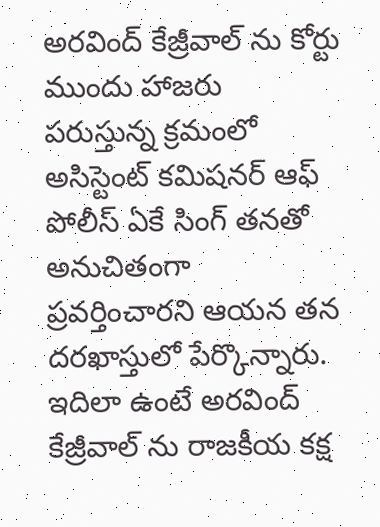అరవింద్ కేజ్రీవాల్ ను కోర్టు ముందు హాజరు పరుస్తున్న క్రమంలో అసిస్టెంట్ కమిషనర్ ఆఫ్ పోలీస్ ఏకే సింగ్ తనతో అనుచితంగా ప్రవర్తించారని ఆయన తన దరఖాస్తులో పేర్కొన్నారు.
ఇదిలా ఉంటే అరవింద్ కేజ్రీవాల్ ను రాజకీయ కక్ష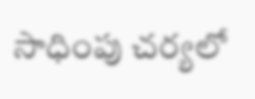సాధింపు చర్యలో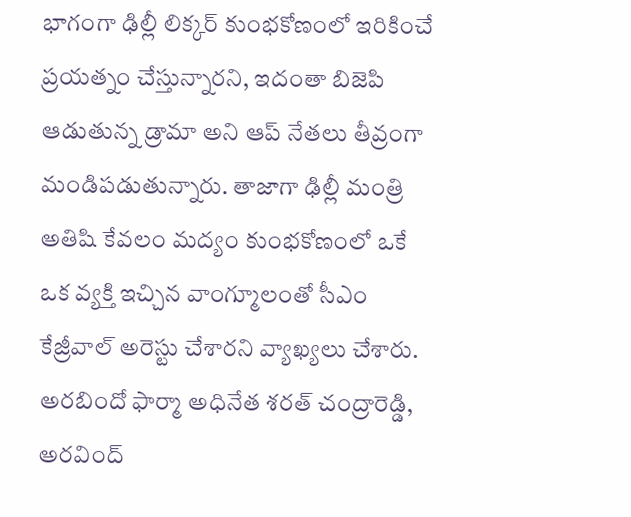భాగంగా ఢిల్లీ లిక్కర్ కుంభకోణంలో ఇరికించే ప్రయత్నం చేస్తున్నారని, ఇదంతా బిజెపి ఆడుతున్న డ్రామా అని ఆప్ నేతలు తీవ్రంగా మండిపడుతున్నారు. తాజాగా ఢిల్లీ మంత్రి అతిషి కేవలం మద్యం కుంభకోణంలో ఒకే ఒక వ్యక్తి ఇచ్చిన వాంగ్మూలంతో సీఎం కేజ్రీవాల్ అరెస్టు చేశారని వ్యాఖ్యలు చేశారు.
అరబిందో ఫార్మా అధినేత శరత్ చంద్రారెడ్డి, అరవింద్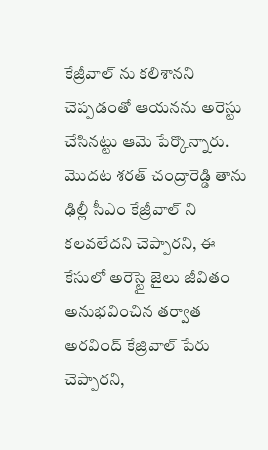కేజ్రీవాల్ ను కలిశానని చెప్పడంతో ఆయనను అరెస్టు చేసినట్టు ఆమె పేర్కొన్నారు. మొదట శరత్ చంద్రారెడ్డి తాను ఢిల్లీ సీఎం కేజ్రీవాల్ ని కలవలేదని చెప్పారని, ఈ కేసులో అరెస్టై జైలు జీవితం అనుభవించిన తర్వాత అరవింద్ కేజ్రివాల్ పేరు చెప్పారని,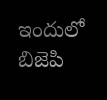ఇందులో బిజెపి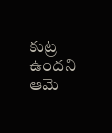కుట్ర ఉందని ఆమె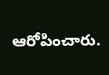ఆరోపించారు.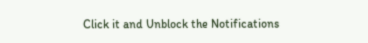Click it and Unblock the Notifications